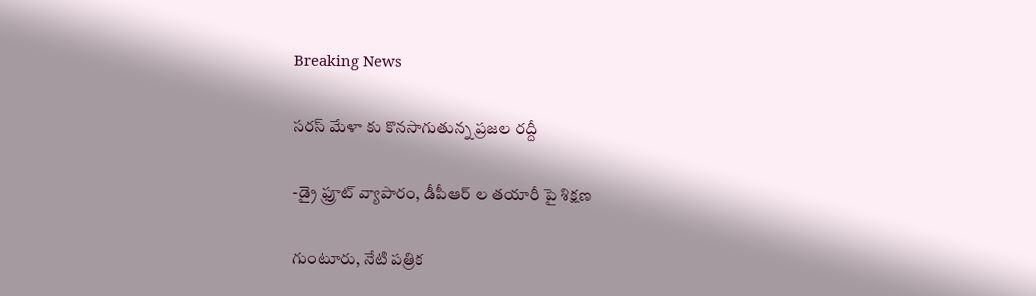Breaking News

సరస్ మేళా కు కొనసాగుతున్న ప్రజల రద్దీ

-డ్రై ఫ్రూట్ వ్యాపారం, డీపీఆర్ ల తయారీ పై శిక్షణ

గుంటూరు, నేటి పత్రిక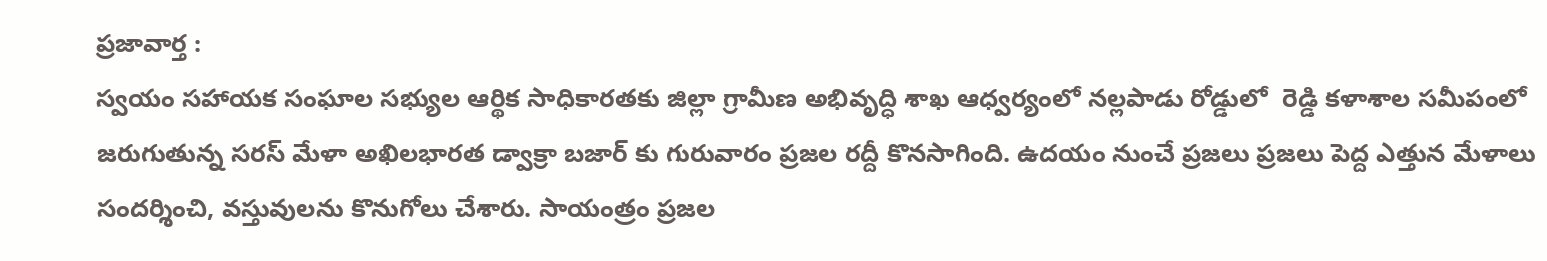ప్రజావార్త :
స్వయం సహాయక సంఘాల సభ్యుల ఆర్థిక సాధికారతకు జిల్లా గ్రామీణ అభివృద్ధి శాఖ ఆధ్వర్యంలో నల్లపాడు రోడ్డులో  రెడ్డి కళాశాల సమీపంలో జరుగుతున్న సరస్ మేళా అఖిలభారత డ్వాక్రా బజార్ కు గురువారం ప్రజల రద్దీ కొనసాగింది. ఉదయం నుంచే ప్రజలు ప్రజలు పెద్ద ఎత్తున మేళాలు సందర్శించి, వస్తువులను కొనుగోలు చేశారు. సాయంత్రం ప్రజల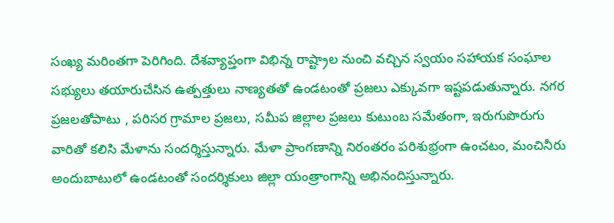సంఖ్య మరింతగా పెరిగింది. దేశవ్యాప్తంగా విభిన్న రాష్ట్రాల నుంచి వచ్చిన స్వయం సహాయక సంఘాల సభ్యులు తయారుచేసిన ఉత్పత్తులు నాణ్యతతో ఉండటంతో ప్రజలు ఎక్కువగా ఇష్టపడుతున్నారు. నగర ప్రజలతోపాటు , పరిసర గ్రామాల ప్రజలు, సమీప జిల్లాల ప్రజలు కుటుంబ సమేతంగా, ఇరుగుపొరుగు వారితో కలిసి మేళాను సందర్శిస్తున్నారు. మేళా ప్రాంగణాన్ని నిరంతరం పరిశుభ్రంగా ఉంచటం, మంచినీరు అందుబాటులో ఉండటంతో సందర్శికులు జిల్లా యంత్రాంగాన్ని అభినందిస్తున్నారు.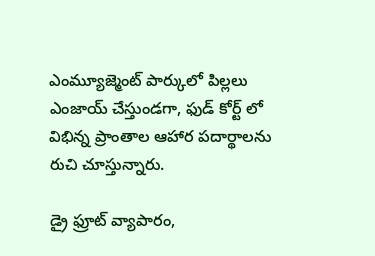ఎంమ్యూజ్మెంట్ పార్కులో పిల్లలు ఎంజాయ్ చేస్తుండగా, ఫుడ్ కోర్ట్ లో విభిన్న ప్రాంతాల ఆహార పదార్థాలను రుచి చూస్తున్నారు.

డ్రై ఫ్రూట్ వ్యాపారం,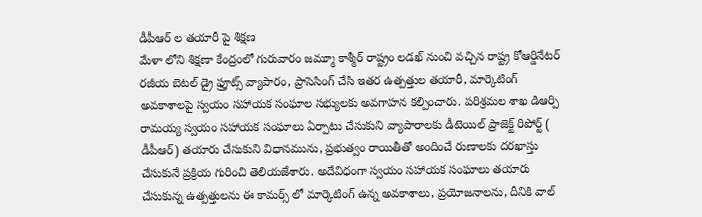డీపీఆర్ ల తయారీ పై శిక్షణ
మేళా లోని శిక్షణా కేంద్రంలో గురువారం జమ్మూ కాశ్మీర్ రాష్ట్రం లడఖ్ నుంచి వచ్చిన రాష్ట్ర కోఆర్డినేటర్ రజీయ బెటల్ డ్రై ఫ్రూట్స్ వ్యాపారం, ప్రాసెసింగ్ చేసి ఇతర ఉత్పత్తుల తయారీ, మార్కెటింగ్ అవకాశాలపై స్వయం సహాయక సంఘాల సభ్యులకు అవగాహన కల్పించారు. పరిశ్రమల శాఖ డిఆర్పి రామయ్య స్వయం సహాయక సంఘాలు ఏర్పాటు చేసుకుని వ్యాపారాలకు డీటెయిల్ ప్రాజెక్ట్ రిపోర్ట్ ( డీపీఆర్) తయారు చేసుకుని విధానమును, ప్రభుత్వం రాయితీతో అందించే రుణాలకు దరఖాస్తు చేసుకునే ప్రక్రియ గురించి తెలియజేశారు. అదేవిధంగా స్వయం సహాయక సంఘాలు తయారు చేసుకున్న ఉత్పత్తులను ఈ కామర్స్ లో మార్కెటింగ్ ఉన్న అవకాశాలు, ప్రయోజనాలను, దీనికి వాల్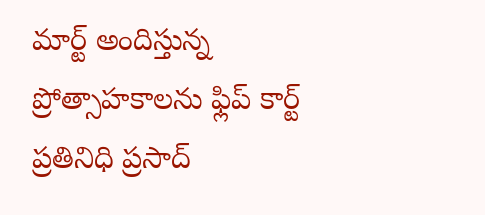మార్ట్ అందిస్తున్న ప్రోత్సాహకాలను ఫ్లిప్ కార్ట్ ప్రతినిధి ప్రసాద్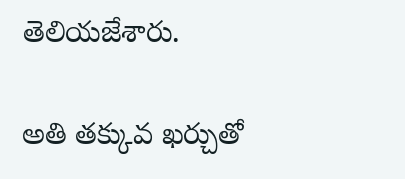తెలియజేశారు.

అతి తక్కువ ఖర్చుతో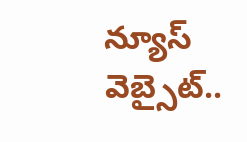న్యూస్ వెబ్సైట్..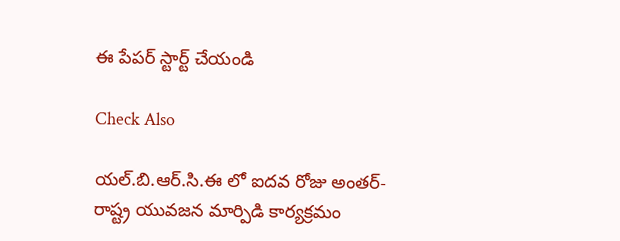ఈ పేపర్ స్టార్ట్ చేయండి

Check Also

యల్.బి.ఆర్.సి.ఈ లో ఐదవ రోజు అంతర్-రాష్ట్ర యువజన మార్పిడి కార్యక్రమం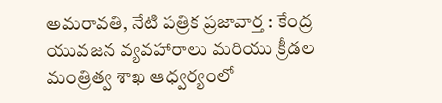అమరావతి, నేటి పత్రిక ప్రజావార్త : కేంద్ర యువజన వ్యవహారాలు మరియు క్రీడల మంత్రిత్వ శాఖ ఆధ్వర్యంలో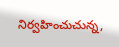నిర్వహించుచున్న,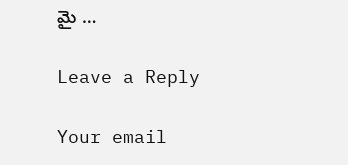మై …

Leave a Reply

Your email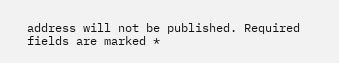address will not be published. Required fields are marked *